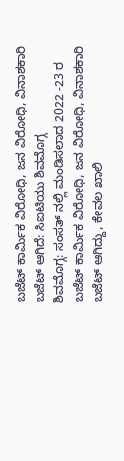ಬಜೆಟ್ ಕಾರ್ಮಿಕ ವಿರೋಧಿ, ಜನ ವಿರೋಧಿ, ವಿನಾಶಕಾರಿ ಬಜೆಟ್ ಆಗಿದೆ: ಸಿಐಟಿಯು ಶಿವಮೊಗ್ಗ
ಶಿವಮೊಗ್ಗ: ಸಂಸತ್ ನಲ್ಲಿ ಮಂಡಿಸಲಾದ 2022 -23 ರ ಬಜೆಟ್ ಕಾರ್ಮಿಕ ವಿರೋಧಿ, ಜನ ವಿರೋಧಿ, ವಿನಾಶಕಾರಿ ಬಜೆಟ್ ಆಗಿದ್ದು, ಕೇವಲ ಖಾಲಿ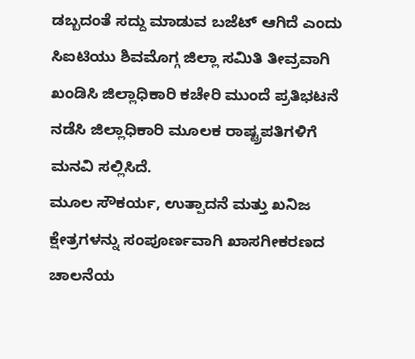ಡಬ್ಬದಂತೆ ಸದ್ದು ಮಾಡುವ ಬಜೆಟ್ ಆಗಿದೆ ಎಂದು ಸಿಐಟಿಯು ಶಿವಮೊಗ್ಗ ಜಿಲ್ಲಾ ಸಮಿತಿ ತೀವ್ರವಾಗಿ ಖಂಡಿಸಿ ಜಿಲ್ಲಾಧಿಕಾರಿ ಕಚೇರಿ ಮುಂದೆ ಪ್ರತಿಭಟನೆ ನಡೆಸಿ ಜಿಲ್ಲಾಧಿಕಾರಿ ಮೂಲಕ ರಾಷ್ಟ್ರಪತಿಗಳಿಗೆ ಮನವಿ ಸಲ್ಲಿಸಿದೆ.
ಮೂಲ ಸೌಕರ್ಯ, ಉತ್ಪಾದನೆ ಮತ್ತು ಖನಿಜ ಕ್ಷೇತ್ರಗಳನ್ನು ಸಂಪೂರ್ಣವಾಗಿ ಖಾಸಗೀಕರಣದ ಚಾಲನೆಯ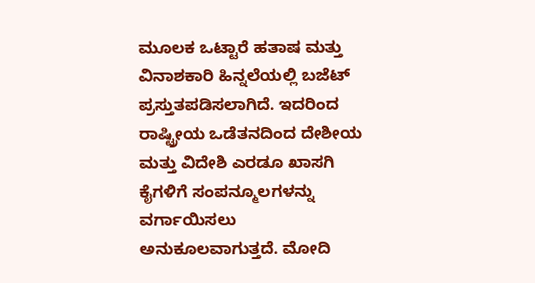ಮೂಲಕ ಒಟ್ಟಾರೆ ಹತಾಷ ಮತ್ತು ವಿನಾಶಕಾರಿ ಹಿನ್ನಲೆಯಲ್ಲಿ ಬಜೆಟ್ ಪ್ರಸ್ತುತಪಡಿಸಲಾಗಿದೆ. ಇದರಿಂದ ರಾಷ್ಟ್ರೀಯ ಒಡೆತನದಿಂದ ದೇಶೀಯ ಮತ್ತು ವಿದೇಶಿ ಎರಡೂ ಖಾಸಗಿ ಕೈಗಳಿಗೆ ಸಂಪನ್ಮೂಲಗಳನ್ನು ವರ್ಗಾಯಿಸಲು ಅನುಕೂಲವಾಗುತ್ತದೆ. ಮೋದಿ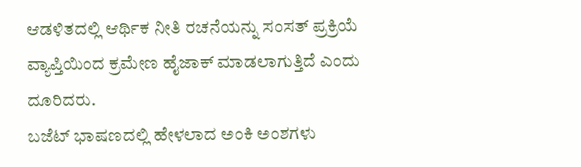ಆಡಳಿತದಲ್ಲಿ ಆರ್ಥಿಕ ನೀತಿ ರಚನೆಯನ್ನು ಸಂಸತ್ ಪ್ರಕ್ರಿಯೆ ವ್ಯಾಪ್ತಿಯಿಂದ ಕ್ರಮೇಣ ಹೈಜಾಕ್ ಮಾಡಲಾಗುತ್ತಿದೆ ಎಂದು ದೂರಿದರು.
ಬಜೆಟ್ ಭಾಷಣದಲ್ಲಿ ಹೇಳಲಾದ ಅಂಕಿ ಅಂಶಗಳು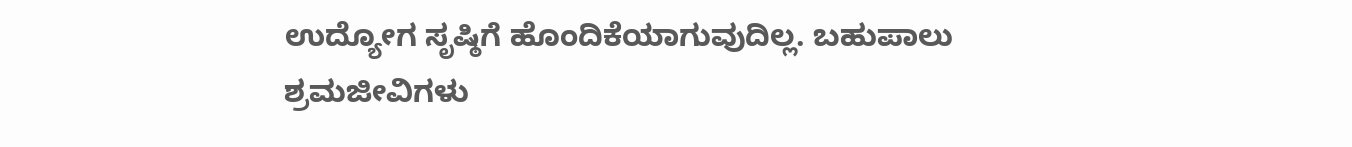ಉದ್ಯೋಗ ಸೃಷ್ಠಿಗೆ ಹೊಂದಿಕೆಯಾಗುವುದಿಲ್ಲ. ಬಹುಪಾಲು ಶ್ರಮಜೀವಿಗಳು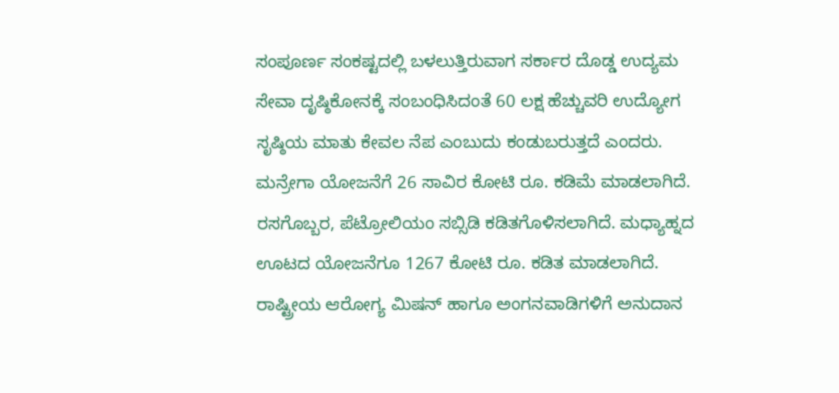ಸಂಪೂರ್ಣ ಸಂಕಷ್ಟದಲ್ಲಿ ಬಳಲುತ್ತಿರುವಾಗ ಸರ್ಕಾರ ದೊಡ್ಡ ಉದ್ಯಮ ಸೇವಾ ದೃಷ್ಠಿಕೋನಕ್ಕೆ ಸಂಬಂಧಿಸಿದಂತೆ 60 ಲಕ್ಷ ಹೆಚ್ಚುವರಿ ಉದ್ಯೋಗ ಸೃಷ್ಠಿಯ ಮಾತು ಕೇವಲ ನೆಪ ಎಂಬುದು ಕಂಡುಬರುತ್ತದೆ ಎಂದರು.
ಮನ್ರೇಗಾ ಯೋಜನೆಗೆ 26 ಸಾವಿರ ಕೋಟಿ ರೂ. ಕಡಿಮೆ ಮಾಡಲಾಗಿದೆ. ರಸಗೊಬ್ಬರ, ಪೆಟ್ರೋಲಿಯಂ ಸಬ್ಸಿಡಿ ಕಡಿತಗೊಳಿಸಲಾಗಿದೆ. ಮಧ್ಯಾಹ್ನದ ಊಟದ ಯೋಜನೆಗೂ 1267 ಕೋಟಿ ರೂ. ಕಡಿತ ಮಾಡಲಾಗಿದೆ. ರಾಷ್ಟ್ರೀಯ ಆರೋಗ್ಯ ಮಿಷನ್ ಹಾಗೂ ಅಂಗನವಾಡಿಗಳಿಗೆ ಅನುದಾನ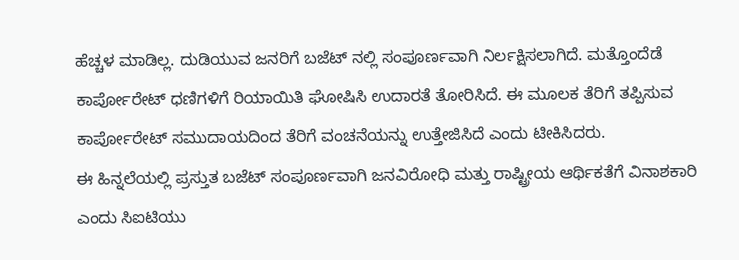ಹೆಚ್ಚಳ ಮಾಡಿಲ್ಲ. ದುಡಿಯುವ ಜನರಿಗೆ ಬಜೆಟ್ ನಲ್ಲಿ ಸಂಪೂರ್ಣವಾಗಿ ನಿರ್ಲಕ್ಷಿಸಲಾಗಿದೆ. ಮತ್ತೊಂದೆಡೆ ಕಾರ್ಪೋರೇಟ್ ಧಣಿಗಳಿಗೆ ರಿಯಾಯಿತಿ ಘೋಷಿಸಿ ಉದಾರತೆ ತೋರಿಸಿದೆ. ಈ ಮೂಲಕ ತೆರಿಗೆ ತಪ್ಪಿಸುವ ಕಾರ್ಪೋರೇಟ್ ಸಮುದಾಯದಿಂದ ತೆರಿಗೆ ವಂಚನೆಯನ್ನು ಉತ್ತೇಜಿಸಿದೆ ಎಂದು ಟೀಕಿಸಿದರು.
ಈ ಹಿನ್ನಲೆಯಲ್ಲಿ ಪ್ರಸ್ತುತ ಬಜೆಟ್ ಸಂಪೂರ್ಣವಾಗಿ ಜನವಿರೋಧಿ ಮತ್ತು ರಾಷ್ಟ್ರೀಯ ಆರ್ಥಿಕತೆಗೆ ವಿನಾಶಕಾರಿ ಎಂದು ಸಿಐಟಿಯು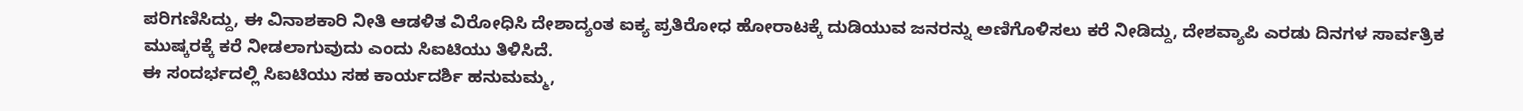ಪರಿಗಣಿಸಿದ್ದು, ಈ ವಿನಾಶಕಾರಿ ನೀತಿ ಆಡಳಿತ ವಿರೋಧಿಸಿ ದೇಶಾದ್ಯಂತ ಐಕ್ಯ ಪ್ರತಿರೋಧ ಹೋರಾಟಕ್ಕೆ ದುಡಿಯುವ ಜನರನ್ನು ಅಣಿಗೊಳಿಸಲು ಕರೆ ನೀಡಿದ್ದು, ದೇಶವ್ಯಾಪಿ ಎರಡು ದಿನಗಳ ಸಾರ್ವತ್ರಿಕ ಮುಷ್ಕರಕ್ಕೆ ಕರೆ ನೀಡಲಾಗುವುದು ಎಂದು ಸಿಐಟಿಯು ತಿಳಿಸಿದೆ.
ಈ ಸಂದರ್ಭದಲ್ಲಿ ಸಿಐಟಿಯು ಸಹ ಕಾರ್ಯದರ್ಶಿ ಹನುಮಮ್ಮ,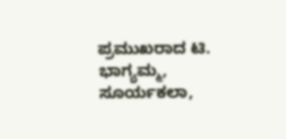ಪ್ರಮುಖರಾದ ಟಿ. ಭಾಗ್ಯಮ್ಮ, ಸೂರ್ಯಕಲಾ,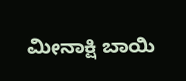ಮೀನಾಕ್ಷಿ ಬಾಯಿ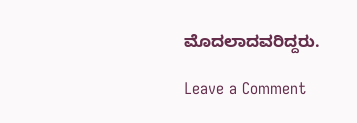ಮೊದಲಾದವರಿದ್ದರು.

Leave a Comment